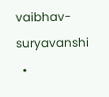vaibhav-suryavanshi
  •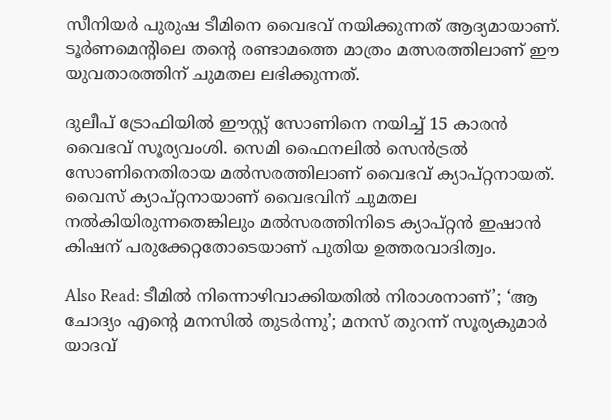സീനിയർ പുരുഷ ടീമിനെ വൈഭവ് നയിക്കുന്നത് ആദ്യമായാണ്. ടൂർണമെന്റിലെ തന്റെ രണ്ടാമത്തെ മാത്രം മത്സരത്തിലാണ് ഈ യുവതാരത്തിന് ചുമതല ലഭിക്കുന്നത്.

ദുലീപ് ട്രോഫിയില്‍ ഈസ്റ്റ് സോണിനെ നയിച്ച് 15 കാരന്‍ വൈഭവ് സൂര്യവംശി. സെമി ഫൈനലില്‍ സെന്‍ട്രല്‍ സോണിനെതിരായ മല്‍സരത്തിലാണ് വൈഭവ് ക്യാപ്റ്റനായത്. വൈസ് ക്യാപ്റ്റനായാണ് വൈഭവിന് ചുമതല നല്‍കിയിരുന്നതെങ്കിലും മല്‍സരത്തിനിടെ ക്യാപ്റ്റന്‍ ഇഷാന്‍ കിഷന് പരുക്കേറ്റതോടെയാണ് പുതിയ ഉത്തരവാദിത്വം.

Also Read: ടീമില്‍ നിന്നൊഴിവാക്കിയതില്‍ നിരാശനാണ്’; ‘ആ ചോദ്യം എന്‍റെ മനസില്‍ തുടര്‍ന്നു’; മനസ് തുറന്ന് സൂര്യകുമാര്‍ യാദവ്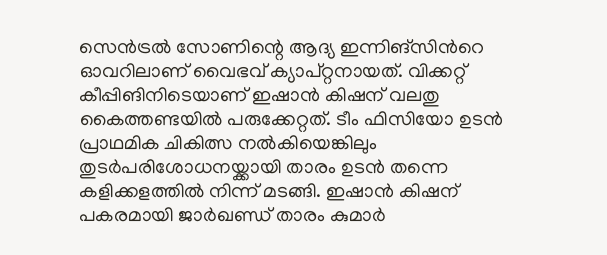സെന്‍ട്രല്‍ സോണിന്റെ ആദ്യ ഇന്നിങ്സിന്‍റെ ഓവറിലാണ് വൈഭവ് ക്യാപ്റ്റനായത്. വിക്കറ്റ് കീപ്പിങിനിടെയാണ് ഇഷാന്‍ കിഷന് വലതു കൈത്തണ്ടയില്‍ പരുക്കേറ്റത്. ടീം ഫിസിയോ ഉടൻ പ്രാഥമിക ചികിത്സ നൽകിയെങ്കിലും തുടർപരിശോധനയ്ക്കായി താരം ഉടൻ തന്നെ കളിക്കളത്തിൽ നിന്ന് മടങ്ങി. ഇഷാന്‍ കിഷന് പകരമായി ജാർഖണ്ഡ് താരം കുമാർ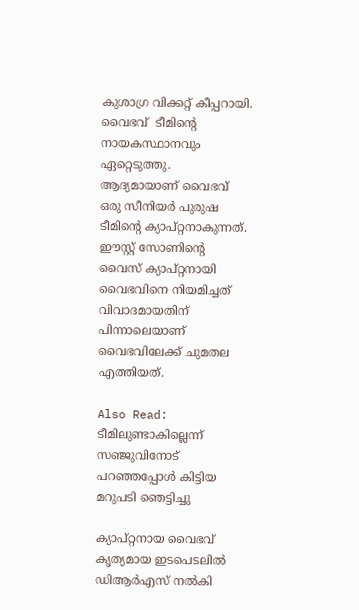കുശാഗ്ര വിക്കറ്റ് കീപ്പറായി. വൈഭവ്  ടീമിന്റെ നായകസ്ഥാനവും ഏറ്റെടുത്തു. ആദ്യമായാണ് വൈഭവ് ഒരു സീനിയർ പുരുഷ ടീമിന്റെ ക്യാപ്റ്റനാകുന്നത്. ഈസ്റ്റ് സോണിന്റെ വൈസ് ക്യാപ്റ്റനായി വൈഭവിനെ നിയമിച്ചത് വിവാദമായതിന് പിന്നാലെയാണ് വൈഭവിലേക്ക് ചുമതല എത്തിയത്.

Also Read: ടീമിലുണ്ടാകില്ലെന്ന് സഞ്ജുവിനോട് പറഞ്ഞപ്പോള്‍ കിട്ടിയ മറുപടി ഞെട്ടിച്ചു

ക്യാപ്റ്റനായ വൈഭവ് കൃത്യമായ ഇടപെടലില്‍ ഡിആര്‍എസ് നല്‍കി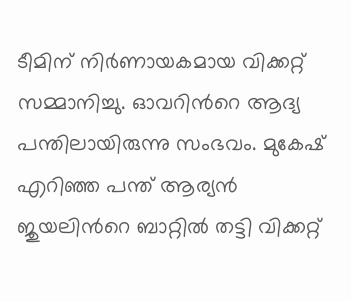ടീമിന് നിര്‍ണായകമായ വിക്കറ്റ് സമ്മാനിച്ചു. ഓവറിന്‍റെ ആദ്യ പന്തിലായിരുന്നു സംഭവം. മുകേഷ് എറിഞ്ഞ പന്ത് ആര്യന്‍ ജുയലിന്‍റെ ബാറ്റില്‍ തട്ടി വിക്കറ്റ്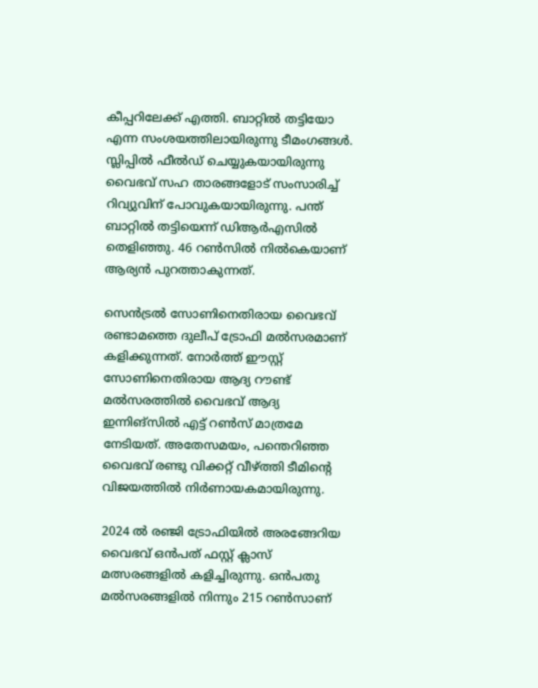കീപ്പറിലേക്ക് എത്തി. ബാറ്റില്‍ തട്ടിയോ എന്ന സംശയത്തിലായിരുന്നു ടീമംഗങ്ങള്‍. സ്ലിപ്പില്‍ ഫീല്‍ഡ് ചെയ്യുകയായിരുന്നു വൈഭവ് സഹ താരങ്ങളോട് സംസാരിച്ച് റിവ്യുവിന് പോവുകയായിരുന്നു. പന്ത് ബാറ്റില്‍ തട്ടിയെന്ന് ഡിആര്‍എസില്‍ തെളിഞ്ഞു. 46 റണ്‍സില്‍ നില്‍കെയാണ് ആര്യന്‍ പുറത്താകുന്നത്.

സെന്‍ട്രല്‍ സോണിനെതിരായ വൈഭവ് രണ്ടാമത്തെ ദുലീപ് ട്രോഫി മല്‍സരമാണ് കളിക്കുന്നത്. നോർത്ത് ഈസ്റ്റ് സോണിനെതിരായ ആദ്യ റൗണ്ട് മല്‍സരത്തില്‍ വൈഭവ് ആദ്യ ഇന്നിങ്സിൽ എട്ട് റൺസ് മാത്രമേ നേടിയത്. അതേസമയം, പന്തെറിഞ്ഞ വൈഭവ് രണ്ടു വിക്കറ്റ് വീഴ്ത്തി ടീമിന്റെ വിജയത്തില്‍ നിര്‍ണായകമായിരുന്നു.

2024 ൽ രഞ്ജി ട്രോഫിയിൽ അരങ്ങേറിയ വൈഭവ് ഒന്‍പത് ഫസ്റ്റ് ക്ലാസ് മത്സരങ്ങളില്‍ കളിച്ചിരുന്നു. ഒന്‍പതു മല്‍സരങ്ങളില്‍ നിന്നും 215 റണ്‍സാണ്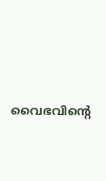വൈഭവിന്‍റെ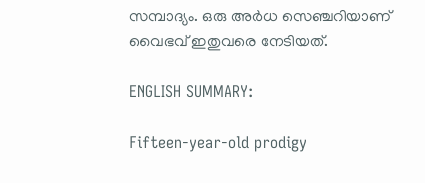സമ്പാദ്യം. ഒരു അര്‍ധ സെഞ്ചറിയാണ് വൈഭവ് ഇതുവരെ നേടിയത്.

ENGLISH SUMMARY:

Fifteen-year-old prodigy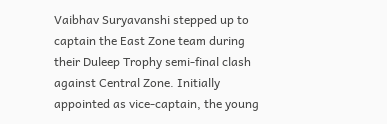Vaibhav Suryavanshi stepped up to captain the East Zone team during their Duleep Trophy semi-final clash against Central Zone. Initially appointed as vice-captain, the young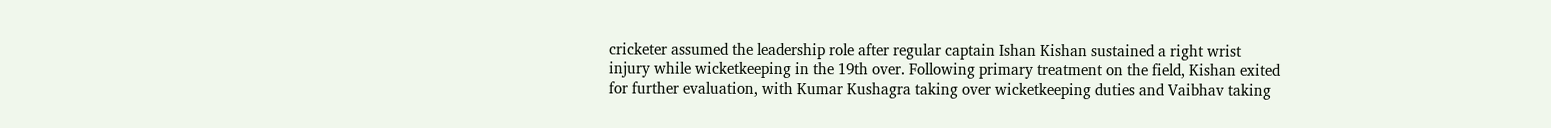cricketer assumed the leadership role after regular captain Ishan Kishan sustained a right wrist injury while wicketkeeping in the 19th over. Following primary treatment on the field, Kishan exited for further evaluation, with Kumar Kushagra taking over wicketkeeping duties and Vaibhav taking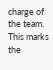charge of the team. This marks the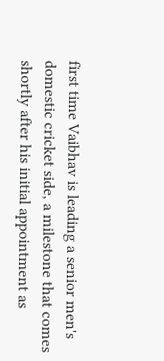first time Vaibhav is leading a senior men's domestic cricket side, a milestone that comes shortly after his initial appointment as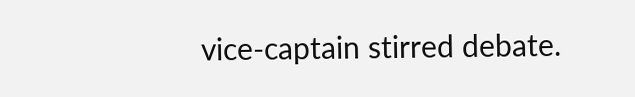vice-captain stirred debate.